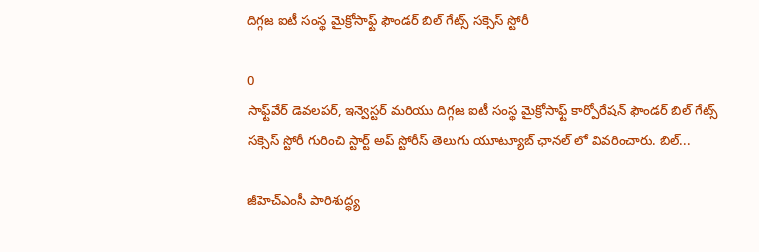దిగ్గజ ఐటీ సంస్థ మైక్రోసాఫ్ట్ ఫౌండర్ బిల్ గేట్స్ సక్సెస్ స్టోరీ

0
సాఫ్ట్‌వేర్ డెవలపర్, ఇన్వెస్టర్ మరియు దిగ్గజ ఐటీ సంస్థ మైక్రోసాఫ్ట్ కార్పోరేషన్ ఫౌండర్ బిల్ గేట్స్ సక్సెస్ స్టోరీ గురించి స్టార్ట్ అప్ స్టోరీస్ తెలుగు యూట్యూబ్ ఛానల్ లో వివరించారు. బిల్...

జీహెచ్‌ఎంసీ పారిశుద్ధ్య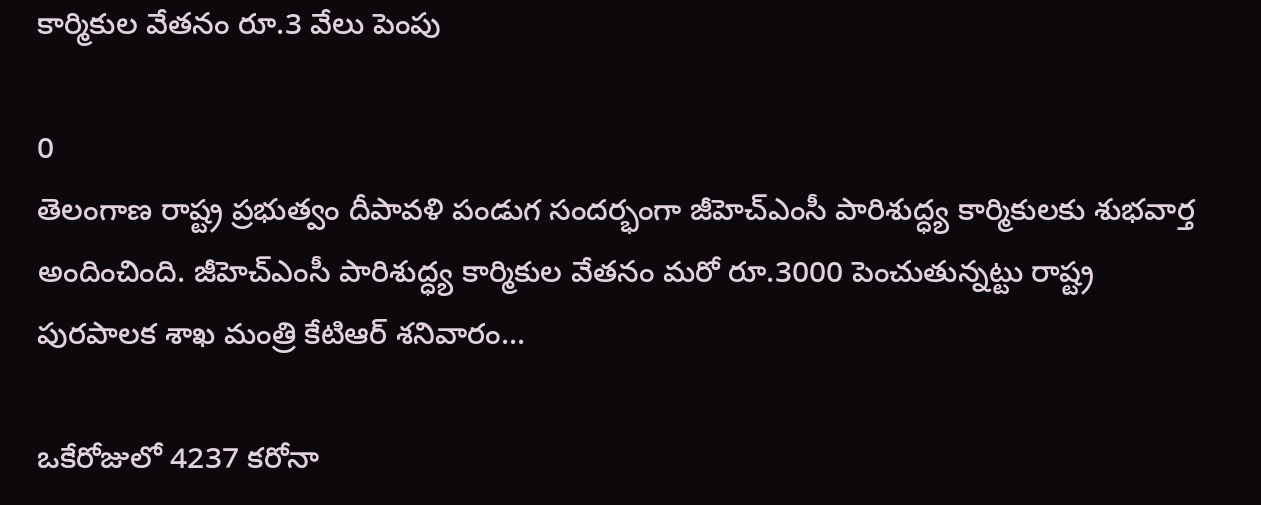కార్మికుల వేతనం రూ.3 వేలు పెంపు

0
తెలంగాణ రాష్ట్ర ప్రభుత్వం దీపావళి పండుగ సందర్భంగా జీహెచ్‌ఎంసీ పారిశుద్ధ్య కార్మికులకు శుభవార్త అందించింది. జీహెచ్‌ఎంసీ పారిశుద్ధ్య కార్మికుల వేతనం మరో రూ.3000 పెంచుతున్నట్టు రాష్ట్ర పురపాలక శాఖ మంత్రి కేటిఆర్ శనివారం...

ఒకేరోజులో 4237 కరోనా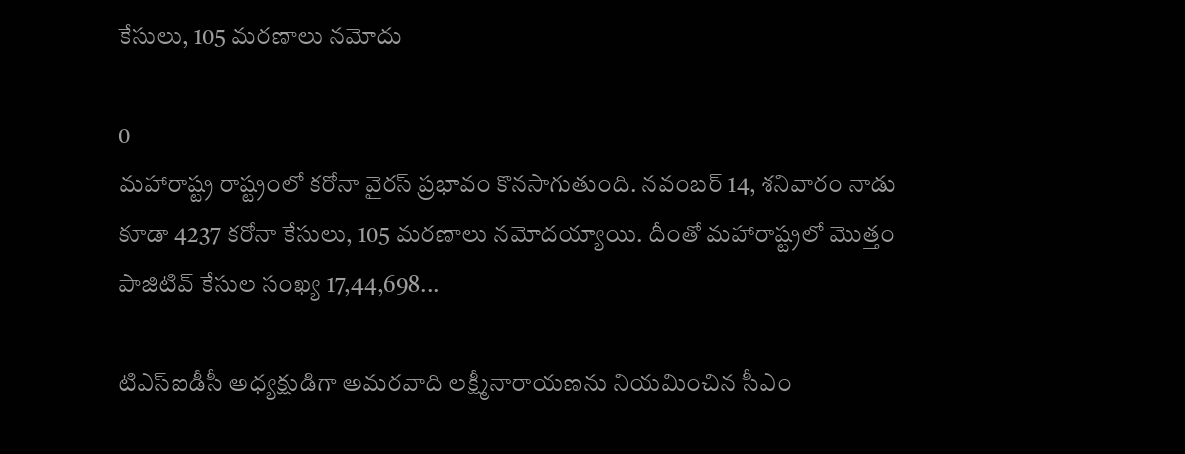కేసులు, 105 మరణాలు నమోదు

0
మహారాష్ట్ర రాష్ట్రంలో కరోనా వైరస్ ప్రభావం కొనసాగుతుంది. నవంబర్ 14, శనివారం నాడు కూడా 4237 కరోనా కేసులు, 105 మరణాలు నమోదయ్యాయి. దీంతో మహారాష్ట్రలో మొత్తం పాజిటివ్ కేసుల సంఖ్య 17,44,698...

టిఎస్ఐడీసీ అధ్య‌క్షుడిగా అమ‌ర‌వాది ల‌క్ష్మీనారాయ‌ణ‌ను నియమించిన సీఎం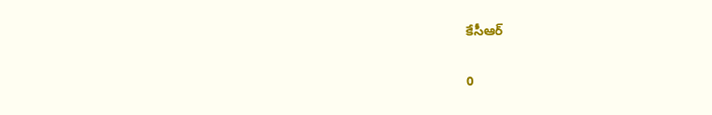కేసీఆర్

0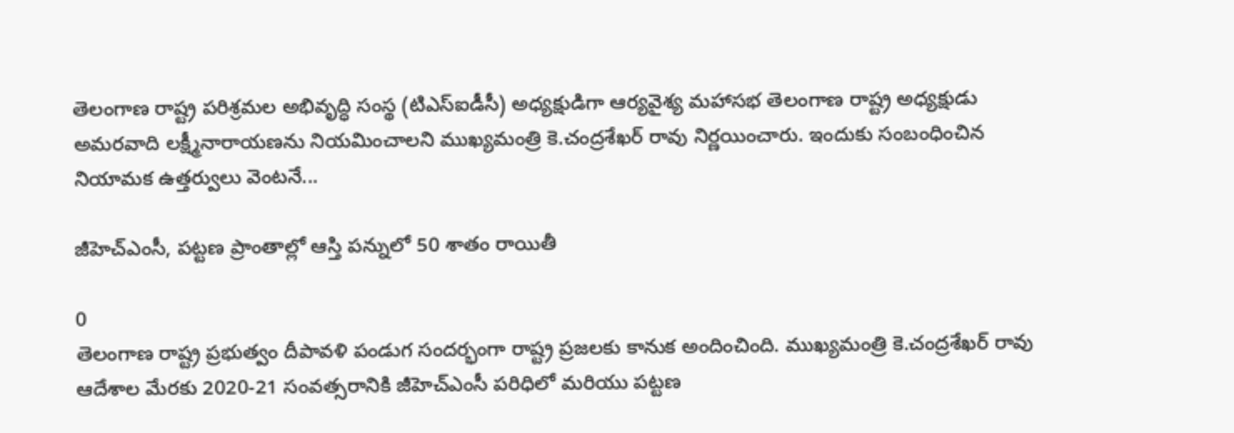తెలంగాణ రాష్ట్ర పరిశ్రమల అభివృద్ధి సంస్థ (టిఎస్ఐడీసీ) అధ్యక్షుడిగా ఆర్యవైశ్య మహాసభ తెలంగాణ రాష్ట్ర అధ్యక్షుడు అమరవాది లక్ష్మీనారాయణను నియమించాలని ముఖ్యమంత్రి కె.చంద్రశేఖర్ రావు నిర్ణయించారు. ఇందుకు సంబంధించిన నియామక ఉత్తర్వులు వెంటనే...

జీహెచ్‌ఎంసీ, పట్టణ ప్రాంతాల్లో ఆస్తి పన్నులో 50 శాతం రాయితీ

0
తెలంగాణ రాష్ట్ర ప్రభుత్వం దీపావళి పండుగ సందర్భంగా రాష్ట్ర ప్రజలకు కానుక అందించింది. ముఖ్యమంత్రి కె.చంద్రశేఖర్ రావు ఆదేశాల మేరకు 2020-21 సంవత్సరానికి జీహెచ్‌ఎంసీ పరిధిలో మరియు పట్టణ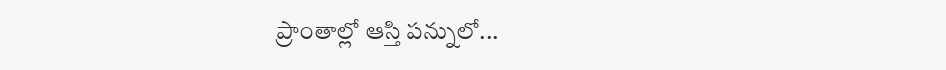ప్రాంతాల్లో ఆస్తి పన్నులో...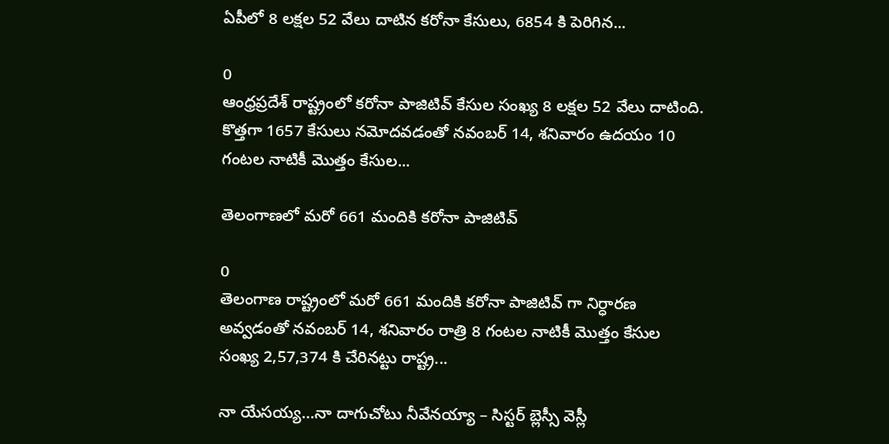ఏపీలో 8 లక్షల 52 వేలు దాటిన కరోనా కేసులు, 6854 కి పెరిగిన...

0
ఆంధ్రప్రదేశ్ రాష్ట్రంలో కరోనా పాజిటివ్‌ కేసుల సంఖ్య 8 లక్షల 52 వేలు దాటింది. కొత్తగా 1657 కేసులు నమోదవడంతో నవంబర్ 14, శనివారం ఉదయం 10 గంటల నాటికీ మొత్తం కేసుల...

తెలంగాణలో మరో 661 మందికి కరోనా పాజిటివ్

0
తెలంగాణ రాష్ట్రంలో మరో 661 మందికి కరోనా పాజిటివ్ గా నిర్ధారణ అవ్వడంతో నవంబర్ 14, శనివారం రాత్రి 8 గంటల నాటికీ మొత్తం కేసుల సంఖ్య 2,57,374 కి చేరినట్టు రాష్ట్ర...

నా యేసయ్య…నా దాగుచోటు నీవేనయ్యా – సిస్టర్ బ్లెస్సీ వెస్లీ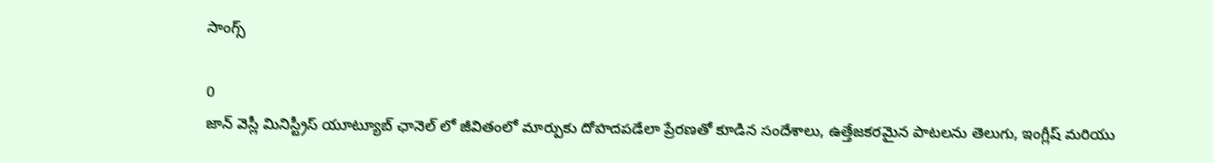సాంగ్స్

0
జాన్ వెస్లీ మినిస్ట్రీస్ యూట్యూబ్ ఛానెల్‌ లో జీవితంలో మార్పుకు దోహదపడేలా ప్రేరణతో కూడిన సందేశాలు, ఉత్తేజకరమైన పాటలను తెలుగు, ఇంగ్లీష్ మరియు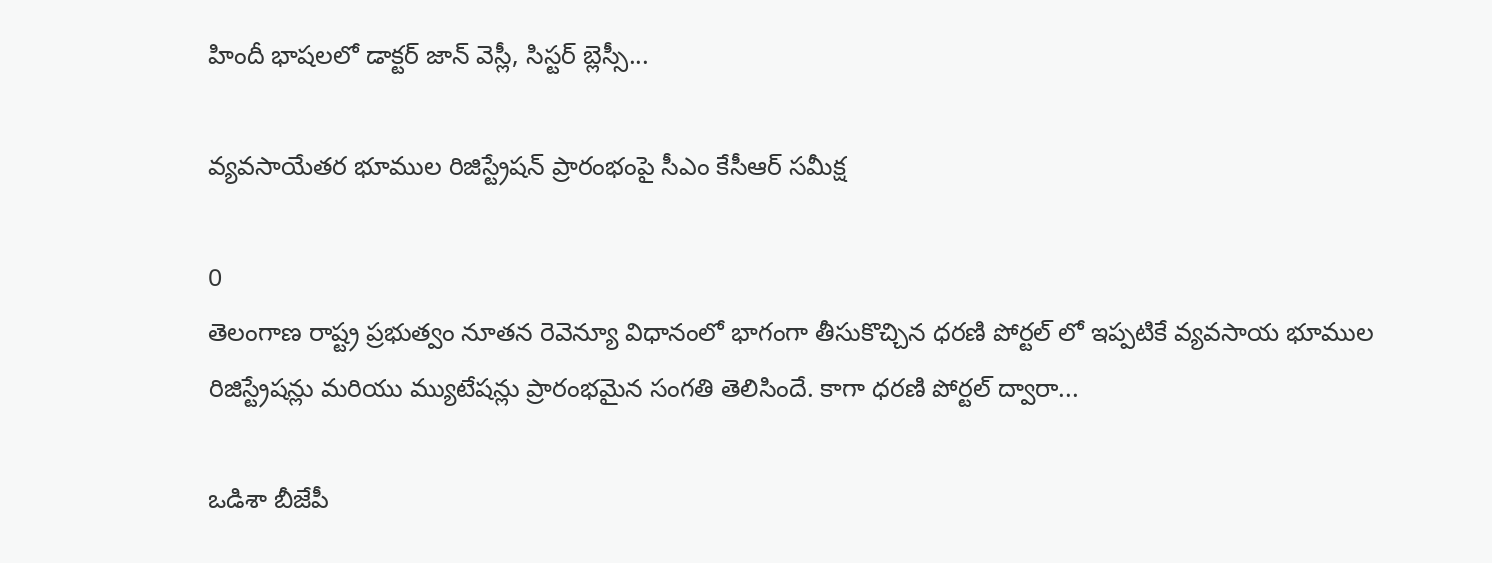హిందీ భాషలలో డాక్టర్ జాన్ వెస్లీ, సిస్టర్ బ్లెస్సీ...

వ్యవసాయేతర భూముల రిజిస్ట్రేషన్ ప్రారంభంపై సీఎం కేసీఆర్ సమీక్ష

0
తెలంగాణ రాష్ట్ర ప్రభుత్వం నూతన రెవెన్యూ విధానంలో భాగంగా తీసుకొచ్చిన ధరణి పోర్టల్ లో ఇప్పటికే వ్య‌వ‌సాయ భూముల రిజిస్ట్రేష‌న్లు మరియు మ్యుటేష‌న్లు ప్రారంభమైన సంగతి తెలిసిందే. కాగా ధరణి పోర్టల్ ద్వారా...

ఒడిశా బీజేపీ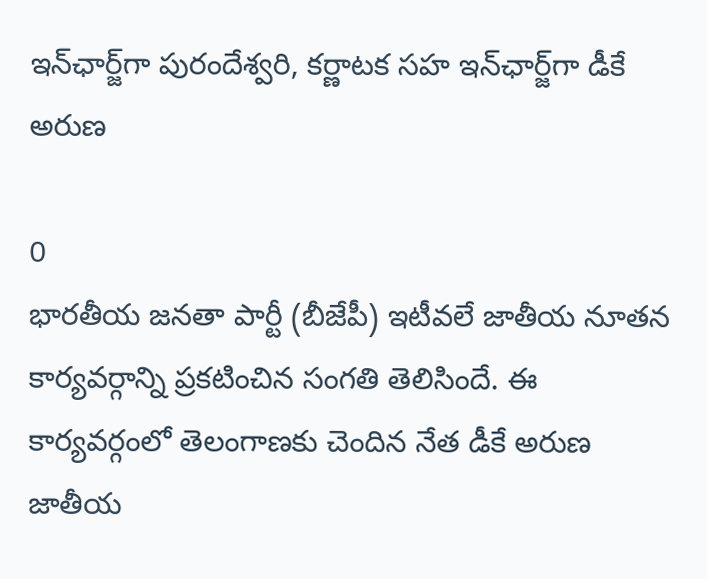ఇన్‌ఛార్జ్‌గా పురందేశ్వరి, కర్ణాటక సహ ఇన్‌ఛార్జ్‌గా డీకే అరుణ

0
భారతీయ జనతా పార్టీ (బీజేపీ) ఇటీవలే జాతీయ నూతన కార్యవర్గాన్ని ప్రకటించిన సంగతి తెలిసిందే. ఈ కార్యవర్గంలో తెలంగాణకు చెందిన నేత డీకే అరుణ జాతీయ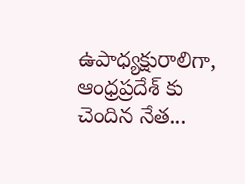ఉపాధ్యక్షురాలిగా, ఆంధ్రప్రదేశ్ కు చెందిన నేత...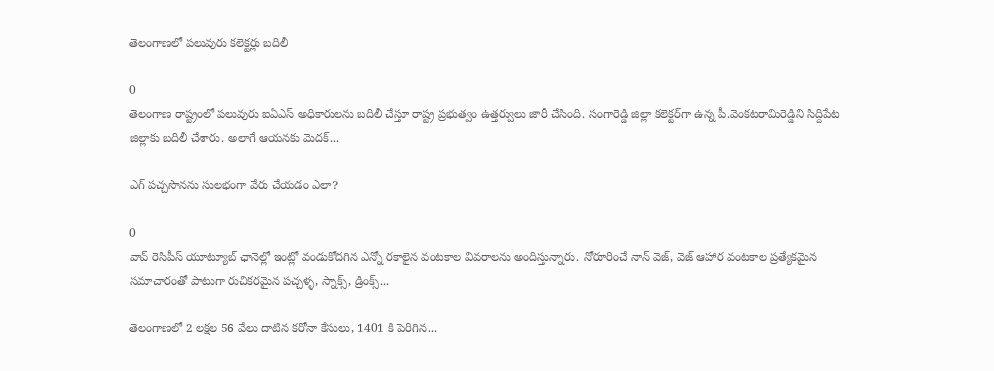తెలంగాణలో పలువురు కలెక్టర్లు బదిలీ

0
తెలంగాణ రాష్ట్రంలో పలువురు ఐఏఎస్‌ అధికారులను బదిలీ చేస్తూ రాష్ట్ర ప్రభుత్వం ఉత్తర్వులు జారీ చేసింది. సంగారెడ్డి జిల్లా కలెక్టర్‌గా ఉన్న పీ.వెంకటరామిరెడ్డిని సిద్దిపేట జిల్లాకు బదిలీ చేశారు. అలాగే ఆయనకు మెదక్‌...

ఎగ్ పచ్చసొనను సులభంగా వేరు చేయడం ఎలా?

0
వావ్ రెసిపీస్ యూట్యూబ్ ఛానెల్లో ఇంట్లో వండుకోదగిన ఎన్నో రకాలైన వంటకాల వివరాలను అందిస్తున్నారు. నోరూరించే నాన్ వెజ్, వెజ్ ఆహార వంటకాల ప్రత్యేకమైన సమాచారంతో పాటుగా రుచికరమైన పచ్చళ్ళ, స్నాక్స్, డ్రింక్స్...

తెలంగాణలో 2 లక్షల 56 వేలు దాటిన కరోనా కేసులు, 1401 కి పెరిగిన...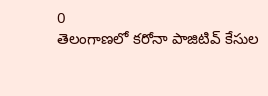0
తెలంగాణలో కరోనా పాజిటివ్ కేసుల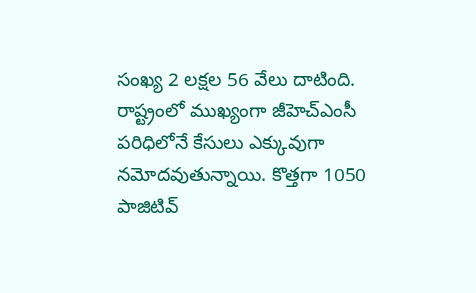సంఖ్య 2 లక్షల 56 వేలు దాటింది. రాష్ట్రంలో ముఖ్యంగా జీహెచ్ఎంసీ పరిధిలోనే కేసులు ఎక్కువుగా నమోదవుతున్నాయి. కొత్తగా 1050 పాజిటివ్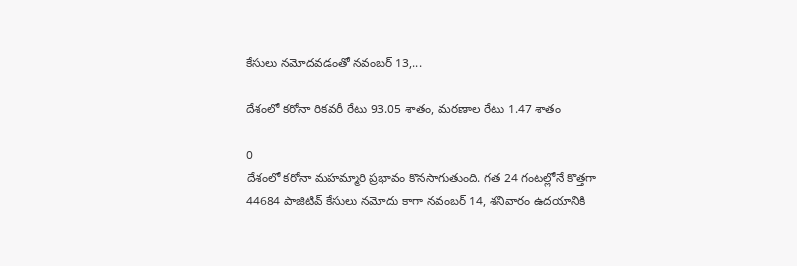కేసులు నమోదవడంతో నవంబర్ 13,...

దేశంలో కరోనా రికవరీ రేటు 93.05 శాతం, మరణాల రేటు 1.47 శాతం

0
దేశంలో కరోనా మహమ్మారి ప్రభావం కొనసాగుతుంది. గత 24 గంటల్లోనే కొత్తగా 44684 పాజిటివ్ కేసులు నమోదు కాగా నవంబర్ 14, శనివారం ఉదయానికి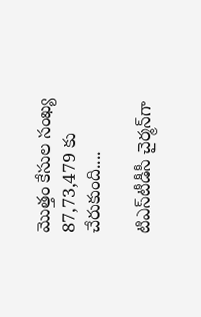మొత్తం కేసుల సంఖ్య 87,73,479 కు చేరుకుంది....

టిఎస్‌టీడీసీ చైర్మన్‌గా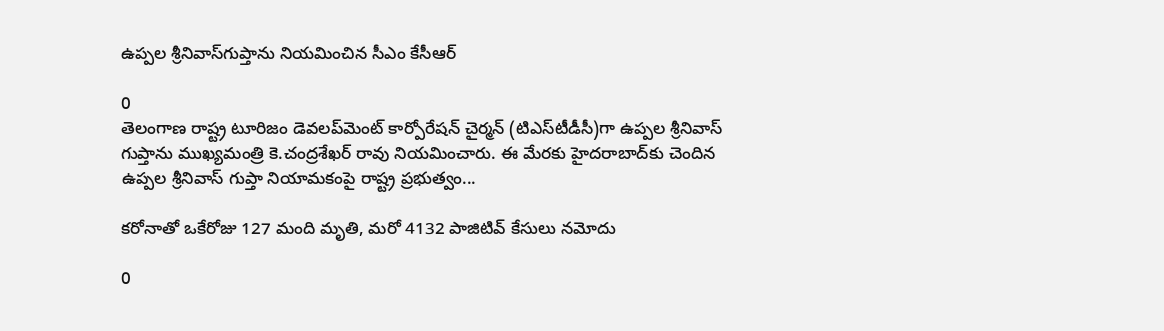ఉప్పల శ్రీనివాస్‌గుప్తాను నియమించిన సీఎం కేసీఆర్

0
తెలంగాణ రాష్ట్ర టూరిజం డెవలప్‌మెంట్‌ కార్పోరేషన్‌ చైర్మన్‌ (టిఎస్‌టీడీసీ)గా ఉప్పల శ్రీనివాస్‌ గుప్తాను ముఖ్యమంత్రి కె.చంద్రశేఖర్ రావు నియమించారు. ఈ మేరకు హైదరాబాద్‌కు చెందిన ఉప్పల శ్రీనివాస్‌ గుప్తా నియామకంపై రాష్ట్ర ప్రభుత్వం...

కరోనాతో ఒకేరోజు 127 మంది మృతి, మరో 4132 పాజిటివ్ కేసులు నమోదు

0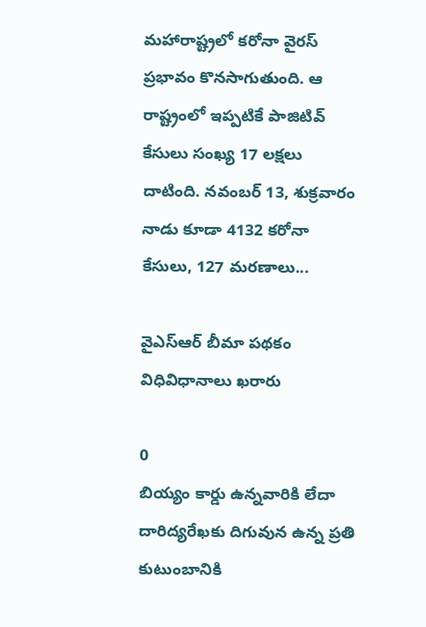మహారాష్ట్రలో కరోనా వైరస్ ప్రభావం కొనసాగుతుంది. ఆ రాష్ట్రంలో ఇప్పటికే పాజిటివ్ కేసులు సంఖ్య 17 లక్షలు దాటింది. నవంబర్ 13, శుక్రవారం నాడు కూడా 4132 కరోనా కేసులు, 127 మరణాలు...

వైఎస్ఆర్ బీమా పథకం విధివిధానాలు ఖరారు

0
బియ్యం కార్డు ఉన్నవారికి లేదా దారిద్యరేఖకు దిగువున ఉన్న ప్రతి కుటుంబానికి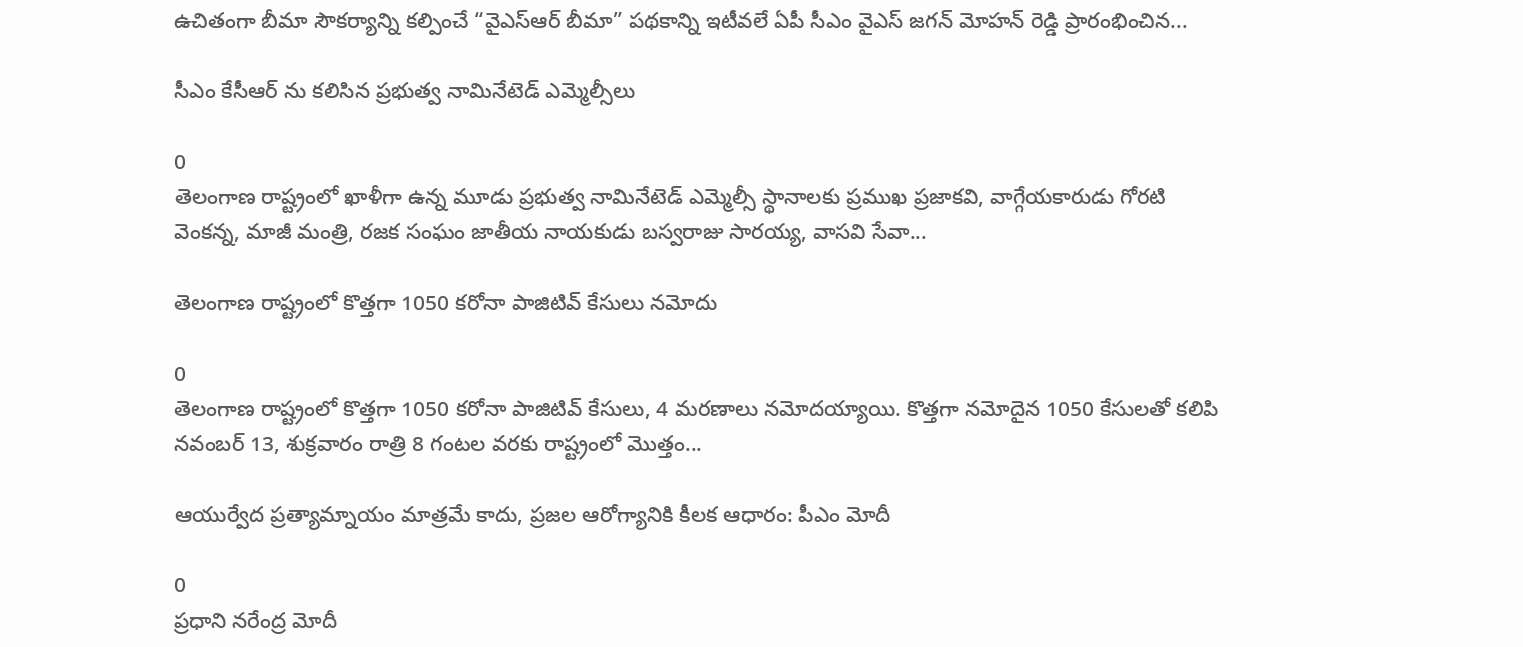ఉచితంగా బీమా సౌకర్యాన్ని కల్పించే “వైఎస్ఆర్ బీమా” పథకాన్ని ఇటీవలే ఏపీ సీఎం వైఎస్‌ జగన్ ‌మోహన్ ‌రెడ్డి ప్రారంభించిన...

సీఎం కేసీఆర్ ను కలిసిన ప్రభుత్వ నామినేటెడ్ ఎమ్మెల్సీలు

0
తెలంగాణ రాష్ట్రంలో ఖాళీగా ఉన్న మూడు ప్రభుత్వ నామినేటెడ్ ఎమ్మెల్సీ స్థానాలకు ప్రముఖ ప్రజాకవి, వాగ్గేయకారుడు గోరటి వెంకన్న, మాజీ మంత్రి, రజక సంఘం జాతీయ నాయకుడు బస్వరాజు సారయ్య, వాసవి సేవా...

తెలంగాణ రాష్ట్రంలో కొత్తగా 1050 కరోనా పాజిటివ్ కేసులు నమోదు

0
తెలంగాణ రాష్ట్రంలో కొత్తగా 1050 కరోనా పాజిటివ్ కేసులు, 4 మరణాలు నమోదయ్యాయి. కొత్తగా నమోదైన 1050 కేసులతో కలిపి నవంబర్ 13, శుక్రవారం రాత్రి 8 గంటల వరకు రాష్ట్రంలో మొత్తం...

ఆయుర్వేద ప్ర‌త్యామ్నాయం మాత్ర‌మే కాదు, ప్ర‌జ‌ల ఆరోగ్యానికి కీల‌క ఆధారం: పీఎం మోదీ

0
ప్రధాని నరేంద్ర మోదీ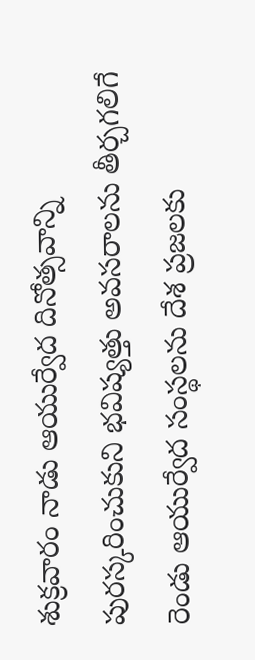శుక్రవారం నాడు ఆయుర్వేద దినోత్సవాన్ని పురస్కరించుకుని భ‌విష్య‌త్తు అవ‌స‌రాల‌ను తీర్చ‌గ‌లిగే రెండు ఆయుర్వేద సంస్థ‌ల‌ను దేశ ప్ర‌జ‌ల‌కు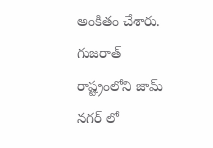అంకితం చేశారు. గుజరాత్ రాష్ట్రంలోని జామ్ న‌గ‌ర్ లో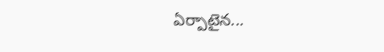ఏర్పాటైన...